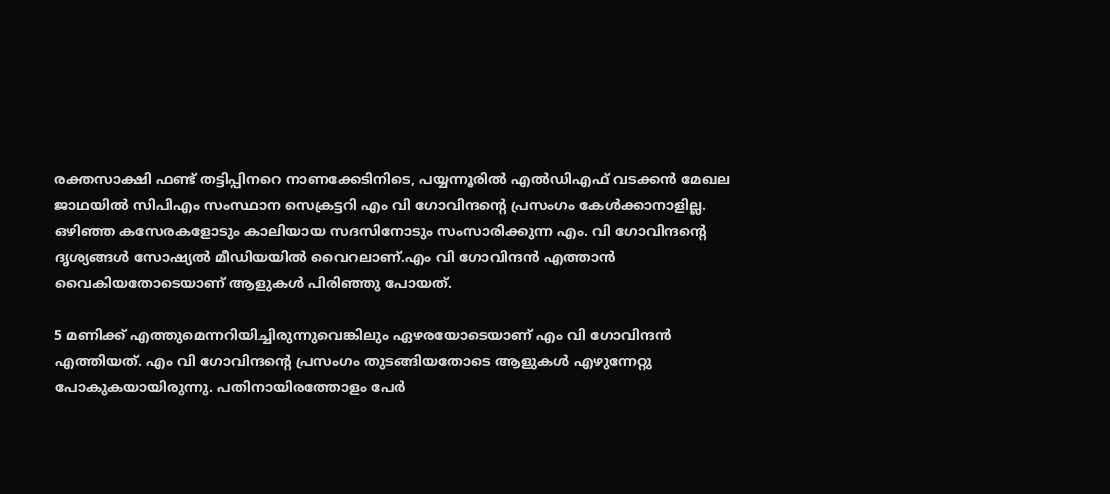രക്തസാക്ഷി ഫണ്ട് തട്ടിപ്പിനറെ നാണക്കേടിനിടെ, പയ്യന്നൂരില്‍ എല്‍ഡിഎഫ് വടക്കൻ മേഖല ജാഥയില്‍ സിപിഎം സംസ്ഥാന സെക്രട്ടറി എം വി ഗോവിന്ദന്റെ പ്രസംഗം കേള്‍ക്കാനാളില്ല. ഒഴിഞ്ഞ കസേരകളോടും കാലിയായ സദസിനോടും സംസാരിക്കുന്ന എം. വി ഗോവിന്ദന്റെ ദൃശ്യങ്ങള്‍ സോഷ്യല്‍ മീഡിയയില്‍ വൈറലാണ്.എം വി ഗോവിന്ദൻ എത്താൻ വൈകിയതോടെയാണ് ആളുകള്‍ പിരിഞ്ഞു പോയത്.

5 മണിക്ക് എത്തുമെന്നറിയിച്ചിരുന്നുവെങ്കിലും ഏഴരയോടെയാണ് എം വി ഗോവിന്ദൻ എത്തിയത്. എം വി ഗോവിന്ദന്റെ പ്രസംഗം തുടങ്ങിയതോടെ ആളുകള്‍ എഴുന്നേറ്റു പോകുകയായിരുന്നു. പതിനായിരത്തോളം പേർ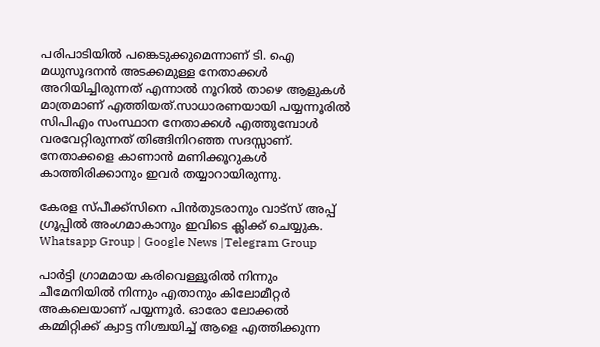പരിപാടിയില്‍ പങ്കെടുക്കുമെന്നാണ് ടി. ഐ മധുസൂദനൻ അടക്കമുള്ള നേതാക്കള്‍ അറിയിച്ചിരുന്നത് എന്നാല്‍ നൂറില്‍ താഴെ ആളുകള്‍ മാത്രമാണ് എത്തിയത്.സാധാരണയായി പയ്യന്നൂരില്‍ സിപിഎം സംസ്ഥാന നേതാക്കള്‍ എത്തുമ്പോള്‍ വരവേറ്റിരുന്നത് തിങ്ങിനിറഞ്ഞ സദസ്സാണ്. നേതാക്കളെ കാണാൻ മണിക്കൂറുകള്‍ കാത്തിരിക്കാനും ഇവർ തയ്യാറായിരുന്നു.

കേരള സ്പീക്ക്സിനെ പിൻതുടരാനും വാട്സ് അപ്പ് ഗ്രൂപ്പിൽ അംഗമാകാനും ഇവിടെ ക്ലിക്ക് ചെയ്യുക. Whatsapp Group | Google News |Telegram Group

പാർട്ടി ഗ്രാമമായ കരിവെള്ളൂരില്‍ നിന്നും ചീമേനിയില്‍ നിന്നും എതാനും കിലോമീറ്റർ അകലെയാണ് പയ്യന്നൂർ. ഓരോ ലോക്കല്‍ കമ്മിറ്റിക്ക് ക്വാട്ട നിശ്ചയിച്ച്‌ ആളെ എത്തിക്കുന്ന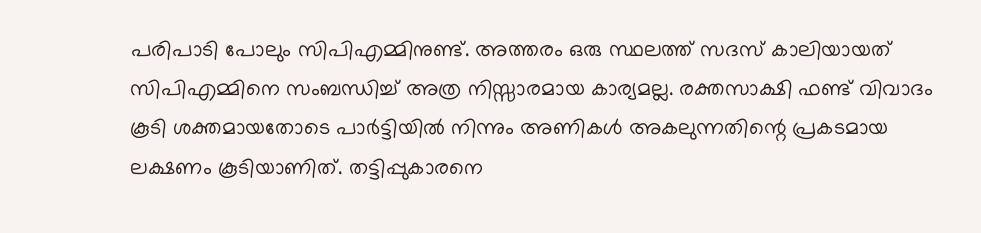പരിപാടി പോലും സിപിഎമ്മിനുണ്ട്. അത്തരം ഒരു സ്ഥലത്ത് സദസ് കാലിയായത് സിപിഎമ്മിനെ സംബന്ധിച്ച്‌ അത്ര നിസ്സാരമായ കാര്യമല്ല. രക്തസാക്ഷി ഫണ്ട് വിവാദം കൂടി ശക്തമായതോടെ പാർട്ടിയില്‍ നിന്നും അണികള്‍ അകലുന്നതിന്റെ പ്രകടമായ ലക്ഷണം കൂടിയാണിത്. തട്ടിപ്പുകാരനെ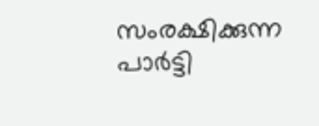സംരക്ഷിക്കുന്ന പാർട്ടി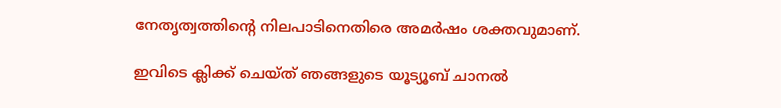നേതൃത്വത്തിന്റെ നിലപാടിനെതിരെ അമർഷം ശക്തവുമാണ്.

ഇവിടെ ക്ലിക്ക് ചെയ്ത് ഞങ്ങളുടെ യൂട്യൂബ് ചാനൽ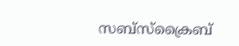സബ്സ്ക്രൈബ്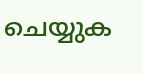ചെയ്യുക